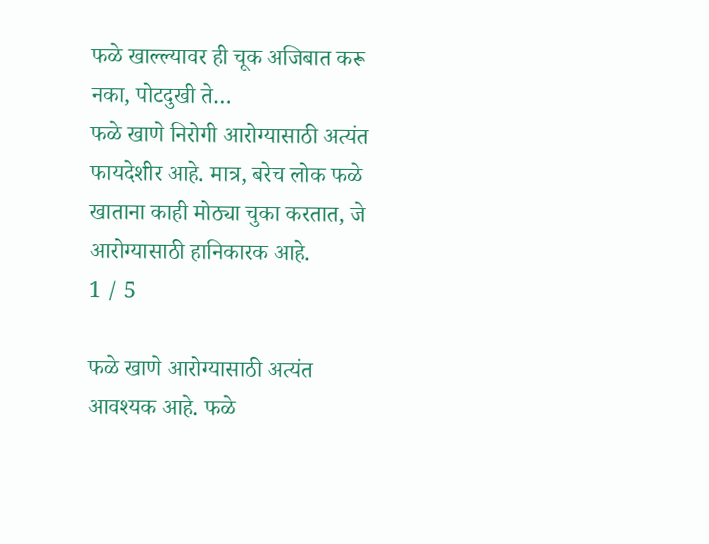फळे खाल्ल्यावर ही चूक अजिबात करू नका, पोटदुखी ते…
फळे खाणे निरोगी आरोग्यासाठी अत्यंत फायदेशीर आहे. मात्र, बरेच लोक फळे खाताना काही मोठ्या चुका करतात, जे आरोग्यासाठी हानिकारक आहे.
1 / 5

फळे खाणे आरोग्यासाठी अत्यंत आवश्यक आहे. फळे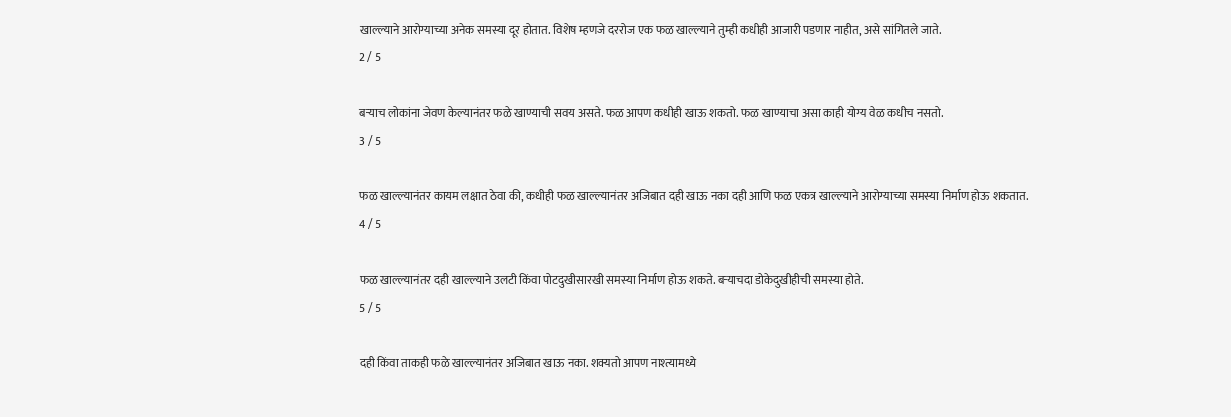खाल्ल्याने आरोग्याच्या अनेक समस्या दूर होतात. विशेष म्हणजे दररोज एक फळ खाल्ल्याने तुम्ही कधीही आजारी पडणार नाहीत, असे सांगितले जाते.
2 / 5

बऱ्याच लोकांना जेवण केल्यानंतर फळे खाण्याची सवय असते. फळ आपण कधीही खाऊ शकतो. फळ खाण्याचा असा काही योग्य वेळ कधीच नसतो.
3 / 5

फळ खाल्ल्यानंतर कायम लक्षात ठेवा की, कधीही फळ खाल्ल्यानंतर अजिबात दही खाऊ नका दही आणि फळ एकत्र खाल्ल्याने आरोग्याच्या समस्या निर्माण होऊ शकतात.
4 / 5

फळ खाल्ल्यानंतर दही खाल्ल्याने उलटी किंवा पोटदुखीसारखी समस्या निर्माण होऊ शकते. बऱ्याचदा डोकेदुखीहीची समस्या होते.
5 / 5

दही किंवा ताकही फळे खाल्ल्यानंतर अजिबात खाऊ नका. शक्यतो आपण नाश्त्यामध्ये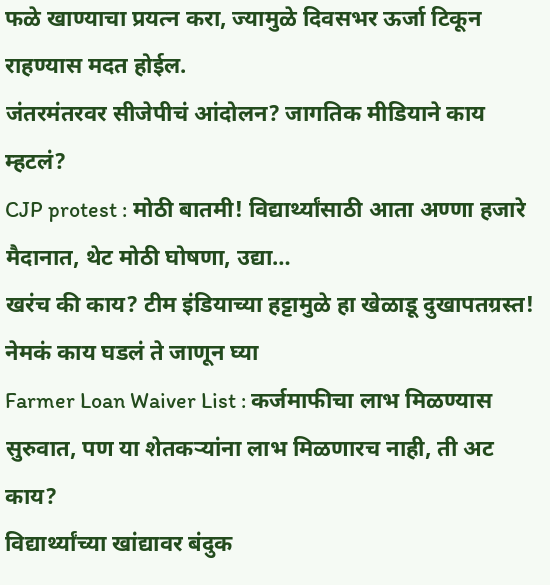फळे खाण्याचा प्रयत्न करा, ज्यामुळे दिवसभर ऊर्जा टिकून राहण्यास मदत होईल.
जंतरमंतरवर सीजेपीचं आंदोलन? जागतिक मीडियाने काय म्हटलं?
CJP protest : मोठी बातमी! विद्यार्थ्यांसाठी आता अण्णा हजारे मैदानात, थेट मोठी घोषणा, उद्या…
खरंच की काय? टीम इंडियाच्या हट्टामुळे हा खेळाडू दुखापतग्रस्त! नेमकं काय घडलं ते जाणून घ्या
Farmer Loan Waiver List : कर्जमाफीचा लाभ मिळण्यास सुरुवात, पण या शेतकऱ्यांना लाभ मिळणारच नाही, ती अट काय?
विद्यार्थ्यांच्या खांद्यावर बंदुक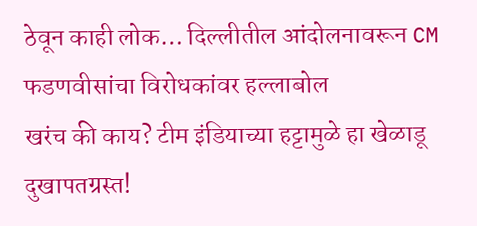ठेवून काही लोक… दिल्लीतील आंदोलनावरून CM फडणवीसांचा विरोधकांवर हल्लाबोल
खरंच की काय? टीम इंडियाच्या हट्टामुळे हा खेळाडू दुखापतग्रस्त!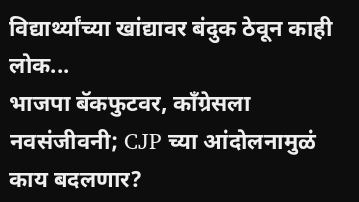विद्यार्थ्यांच्या खांद्यावर बंदुक ठेवून काही लोक...
भाजपा बॅकफुटवर, काँग्रेसला नवसंजीवनी; CJP च्या आंदोलनामुळं काय बदलणार?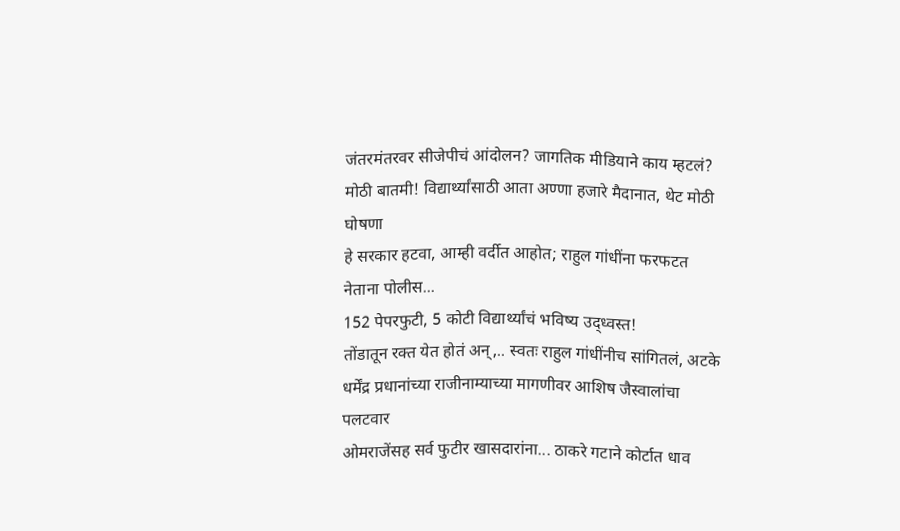जंतरमंतरवर सीजेपीचं आंदोलन? जागतिक मीडियाने काय म्हटलं?
मोठी बातमी! विद्यार्थ्यांसाठी आता अण्णा हजारे मैदानात, थेट मोठी घोषणा
हे सरकार हटवा, आम्ही वर्दीत आहोत; राहुल गांधींना फरफटत नेताना पोलीस...
152 पेपरफुटी, 5 कोटी विद्यार्थ्यांचं भविष्य उद्ध्वस्त!
तोंडातून रक्त येत होतं अन्,.. स्वतः राहुल गांधींनीच सांगितलं, अटके
धर्मेंद्र प्रधानांच्या राजीनाम्याच्या मागणीवर आशिष जैस्वालांचा पलटवार
ओमराजेंसह सर्व फुटीर खासदारांना... ठाकरे गटाने कोर्टात धाव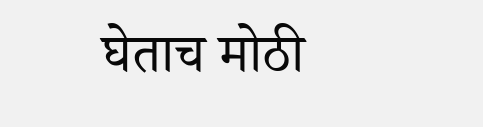घेताच मोठी